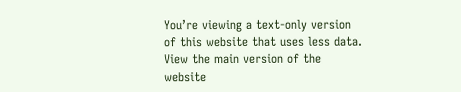You’re viewing a text-only version of this website that uses less data. View the main version of the website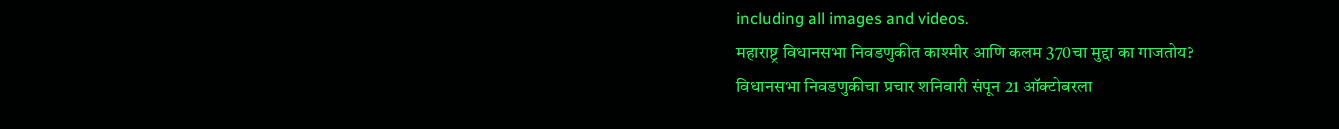including all images and videos.
महाराष्ट्र विधानसभा निवडणुकीत काश्मीर आणि कलम 370चा मुद्दा का गाजतोय?
विधानसभा निवडणुकीचा प्रचार शनिवारी संपून 21 ऑक्टोबरला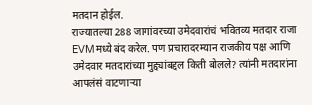मतदान होईल.
राज्यातल्या 288 जागांवरच्या उमेदवारांचं भवितव्य मतदार राजा EVMमध्ये बंद करेल. पण प्रचारादरम्यान राजकीय पक्ष आणि उमेदवार मतदारांच्या मुद्द्यांबद्दल किती बोलले? त्यांनी मतदारांना आपलंसं वाटणाऱ्या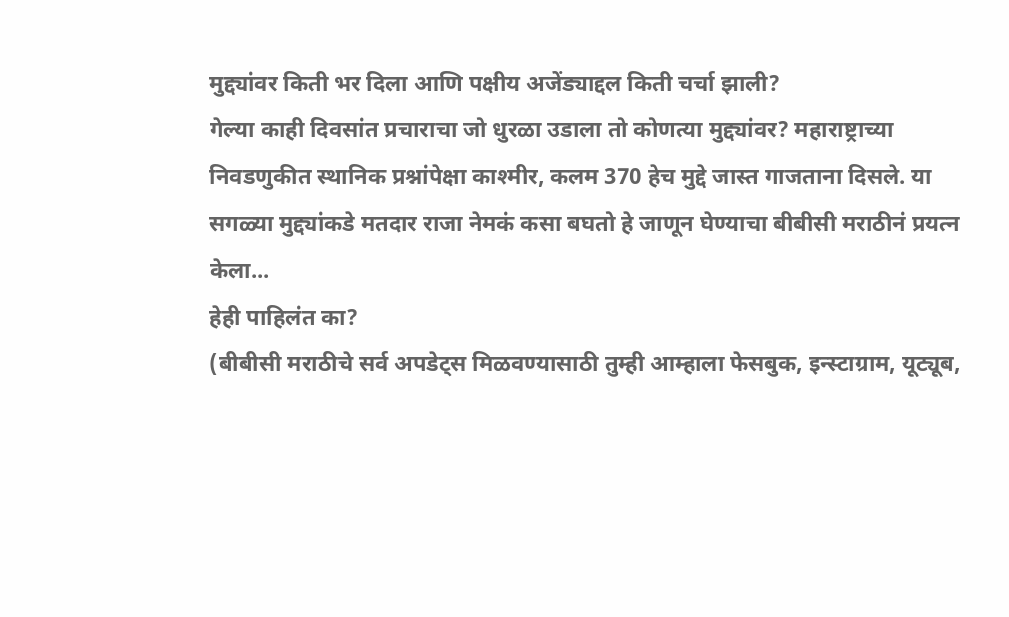मुद्द्यांवर किती भर दिला आणि पक्षीय अजेंड्याद्दल किती चर्चा झाली?
गेल्या काही दिवसांत प्रचाराचा जो धुरळा उडाला तो कोणत्या मुद्द्यांवर? महाराष्ट्राच्या निवडणुकीत स्थानिक प्रश्नांपेक्षा काश्मीर, कलम 370 हेच मुद्दे जास्त गाजताना दिसले. या सगळ्या मुद्द्यांकडे मतदार राजा नेमकं कसा बघतो हे जाणून घेण्याचा बीबीसी मराठीनं प्रयत्न केला...
हेही पाहिलंत का?
(बीबीसी मराठीचे सर्व अपडेट्स मिळवण्यासाठी तुम्ही आम्हाला फेसबुक, इन्स्टाग्राम, यूट्यूब,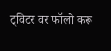ट्विटर वर फॉलो करू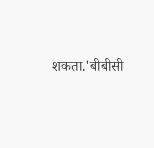शकता.'बीबीसी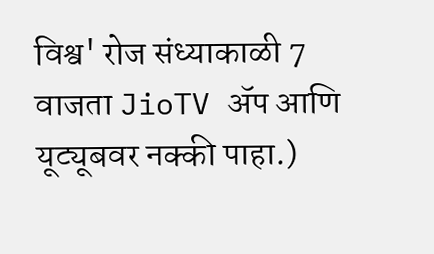विश्व' रोज संध्याकाळी 7 वाजता JioTV ॲप आणि यूट्यूबवर नक्की पाहा.)